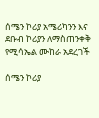ሰሜን ኮሪያ አሜሪካንን እና ደቡብ ኮሪያን ለማስጠንቀቅ የሚሳኤል ሙከራ አደረገች

ሰሜን ኮሪያ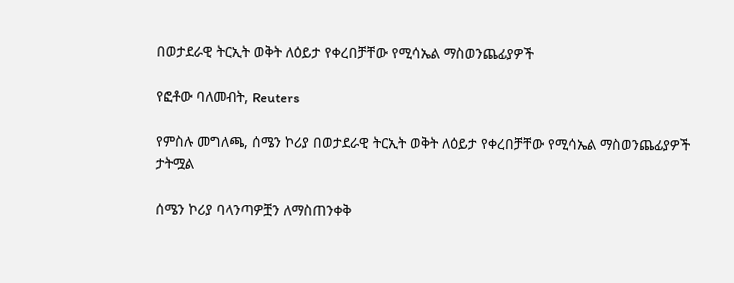በወታደራዊ ትርኢት ወቅት ለዕይታ የቀረበቻቸው የሚሳኤል ማስወንጨፊያዎች

የፎቶው ባለመብት, Reuters

የምስሉ መግለጫ, ሰሜን ኮሪያ በወታደራዊ ትርኢት ወቅት ለዕይታ የቀረበቻቸው የሚሳኤል ማስወንጨፊያዎች
ታትሟል

ሰሜን ኮሪያ ባላንጣዎቿን ለማስጠንቀቅ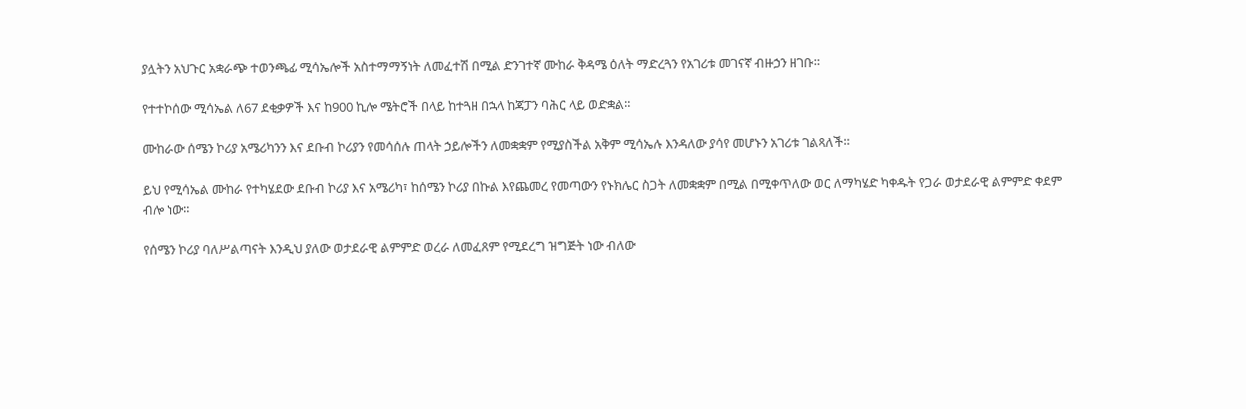ያሏትን አህጉር አቋራጭ ተወንጫፊ ሚሳኤሎች አስተማማኝነት ለመፈተሽ በሚል ድንገተኛ ሙከራ ቅዳሜ ዕለት ማድረጓን የአገሪቱ መገናኛ ብዙኃን ዘገቡ።

የተተኮሰው ሚሳኤል ለ67 ደቂቃዎች እና ከ900 ኪሎ ሜትሮች በላይ ከተጓዘ በኋላ ከጃፓን ባሕር ላይ ወድቋል።

ሙከራው ሰሜን ኮሪያ አሜሪካንን እና ደቡብ ኮሪያን የመሳሰሉ ጠላት ኃይሎችን ለመቋቋም የሚያስችል አቅም ሚሳኤሉ እንዳለው ያሳየ መሆኑን አገሪቱ ገልጻለች።

ይህ የሚሳኤል ሙከራ የተካሄደው ደቡብ ኮሪያ እና አሜሪካ፣ ከሰሜን ኮሪያ በኩል እየጨመረ የመጣውን የኑክሌር ስጋት ለመቋቋም በሚል በሚቀጥለው ወር ለማካሄድ ካቀዱት የጋራ ወታደራዊ ልምምድ ቀደም ብሎ ነው።

የሰሜን ኮሪያ ባለሥልጣናት እንዲህ ያለው ወታደራዊ ልምምድ ወረራ ለመፈጸም የሚደረግ ዝግጅት ነው ብለው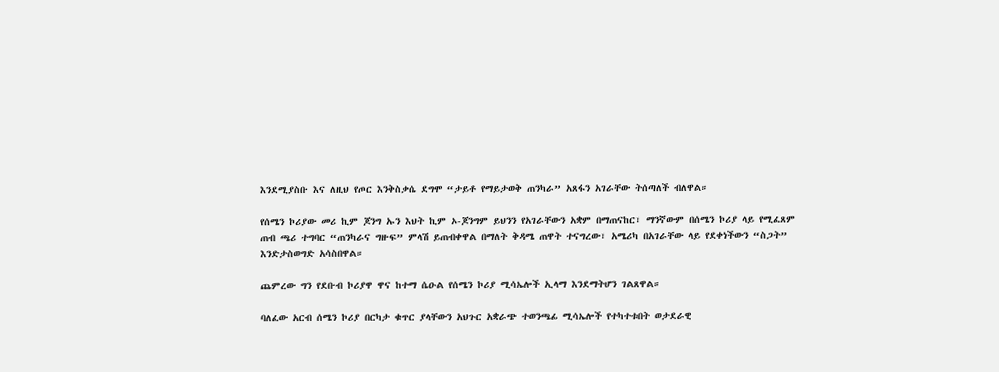እንደሚያስቡ እና ለዚህ የጦር እንቅስቃሴ ደግሞ “ታይቶ የማይታወቅ ጠንካራ” አጸፋን አገራቸው ትሰጣለች ብለዋል።

የሰሜን ኮሪያው መሪ ኪም ጆንግ ኡን እህት ኪም ኦ-ጆንግም ይህንን የአገራቸውን አቋም በማጠናከር፣ ማንኛውም በሰሜን ኮሪያ ላይ የሚፈጸም ጠብ ጫሪ ተግባር “ጠንካራና ግዙፍ” ምላሽ ይጠብቀዋል በማለት ቅዳሜ ጠዋት ተናግረው፣ አሜሪካ በአገራቸው ላይ የደቀነችውን “ስጋት” እንድታስወግድ አሳስበዋል።

ጨምረው ግን የደቡብ ኮሪያዋ ዋና ከተማ ሴዑል የሰሜን ኮሪያ ሚሳኤሎች ኢላማ እንደማትሆን ገልጸዋል።

ባለፈው አርብ ሰሜን ኮሪያ በርካታ ቁጥር ያላቸውን አህጉር አቋራጭ ተወንጫፊ ሚሳኤሎች የተካተቱበት ወታደራዊ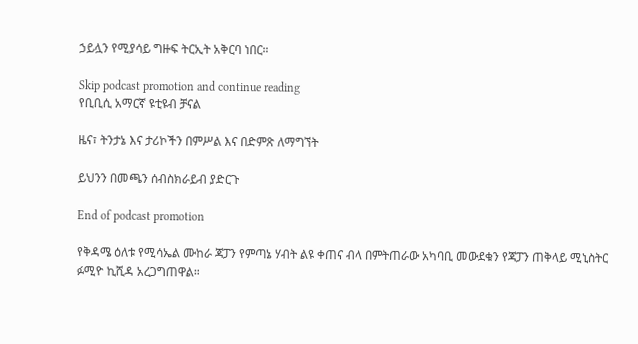ኃይሏን የሚያሳይ ግዙፍ ትርኢት አቅርባ ነበር።

Skip podcast promotion and continue reading
የቢቢሲ አማርኛ ዩቲዩብ ቻናል

ዜና፣ ትንታኔ እና ታሪኮችን በምሥል እና በድምጽ ለማግኘት

ይህንን በመጫን ሰብስክራይብ ያድርጉ

End of podcast promotion

የቅዳሜ ዕለቱ የሚሳኤል ሙከራ ጃፓን የምጣኔ ሃብት ልዩ ቀጠና ብላ በምትጠራው አካባቢ መውደቁን የጃፓን ጠቅላይ ሚኒስትር ፉሚዮ ኪሺዳ አረጋግጠዋል።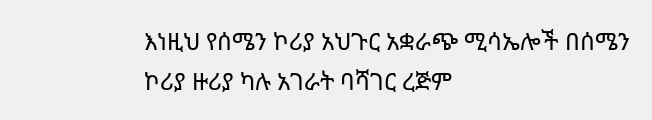እነዚህ የሰሜን ኮሪያ አህጉር አቋራጭ ሚሳኤሎች በሰሜን ኮሪያ ዙሪያ ካሉ አገራት ባሻገር ረጅም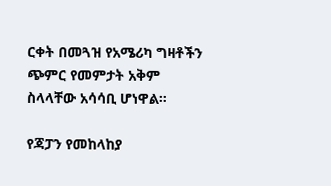ርቀት በመጓዝ የአሜሪካ ግዛቶችን ጭምር የመምታት አቅም ስላላቸው አሳሳቢ ሆነዋል።

የጃፓን የመከላከያ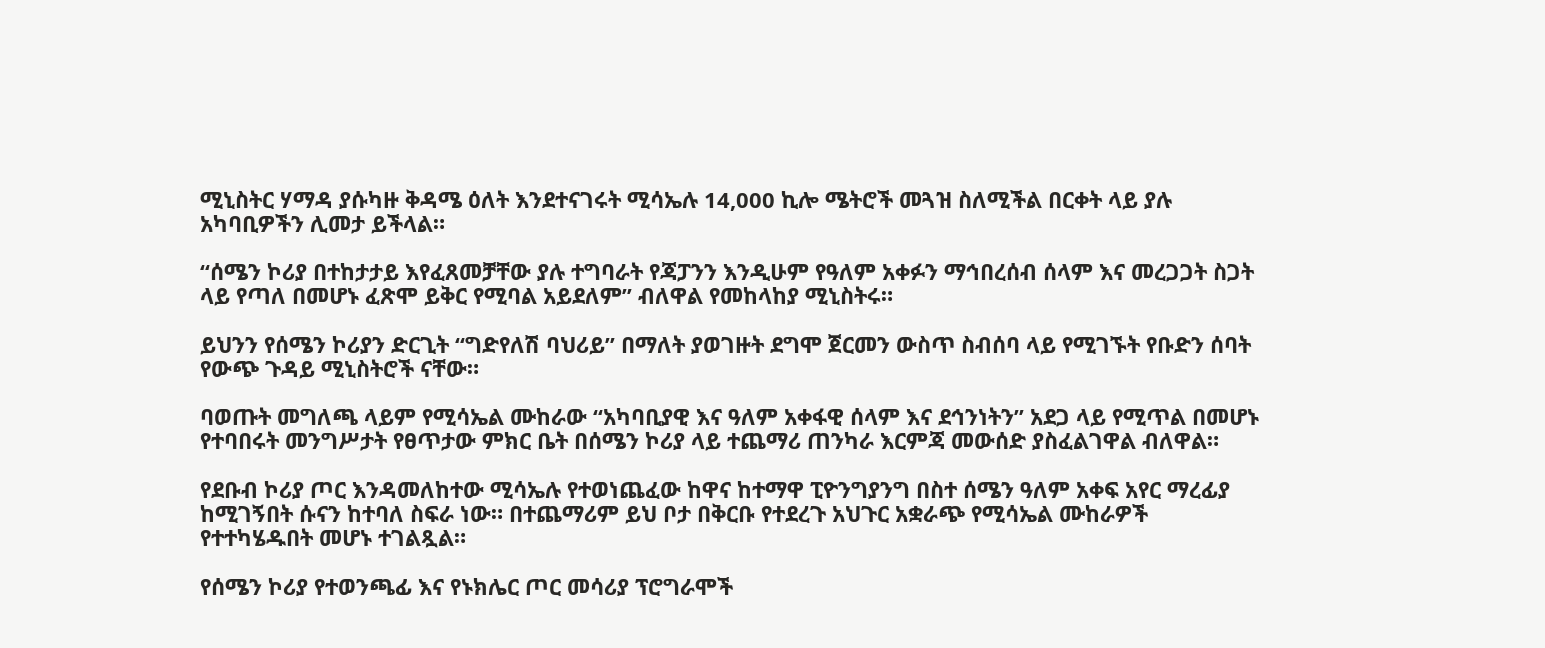ሚኒስትር ሃማዳ ያሱካዙ ቅዳሜ ዕለት እንደተናገሩት ሚሳኤሉ 14,000 ኪሎ ሜትሮች መጓዝ ስለሚችል በርቀት ላይ ያሉ አካባቢዎችን ሊመታ ይችላል።

“ሰሜን ኮሪያ በተከታታይ እየፈጸመቻቸው ያሉ ተግባራት የጃፓንን እንዲሁም የዓለም አቀፉን ማኅበረሰብ ሰላም እና መረጋጋት ስጋት ላይ የጣለ በመሆኑ ፈጽሞ ይቅር የሚባል አይደለም” ብለዋል የመከላከያ ሚኒስትሩ።

ይህንን የሰሜን ኮሪያን ድርጊት “ግድየለሽ ባህሪይ” በማለት ያወገዙት ደግሞ ጀርመን ውስጥ ስብሰባ ላይ የሚገኙት የቡድን ሰባት የውጭ ጉዳይ ሚኒስትሮች ናቸው።

ባወጡት መግለጫ ላይም የሚሳኤል ሙከራው “አካባቢያዊ እና ዓለም አቀፋዊ ሰላም እና ደኅንነትን” አደጋ ላይ የሚጥል በመሆኑ የተባበሩት መንግሥታት የፀጥታው ምክር ቤት በሰሜን ኮሪያ ላይ ተጨማሪ ጠንካራ እርምጃ መውሰድ ያስፈልገዋል ብለዋል።

የደቡብ ኮሪያ ጦር እንዳመለከተው ሚሳኤሉ የተወነጨፈው ከዋና ከተማዋ ፒዮንግያንግ በስተ ሰሜን ዓለም አቀፍ አየር ማረፊያ ከሚገኝበት ሱናን ከተባለ ስፍራ ነው። በተጨማሪም ይህ ቦታ በቅርቡ የተደረጉ አህጉር አቋራጭ የሚሳኤል ሙከራዎች የተተካሄዱበት መሆኑ ተገልጿል።

የሰሜን ኮሪያ የተወንጫፊ እና የኑክሌር ጦር መሳሪያ ፕሮግራሞች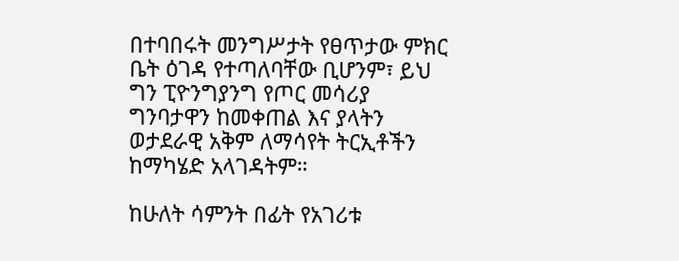በተባበሩት መንግሥታት የፀጥታው ምክር ቤት ዕገዳ የተጣለባቸው ቢሆንም፣ ይህ ግን ፒዮንግያንግ የጦር መሳሪያ ግንባታዋን ከመቀጠል እና ያላትን ወታደራዊ አቅም ለማሳየት ትርኢቶችን ከማካሄድ አላገዳትም።

ከሁለት ሳምንት በፊት የአገሪቱ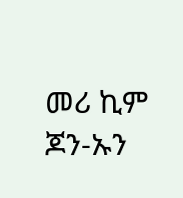መሪ ኪም ጆን-ኡን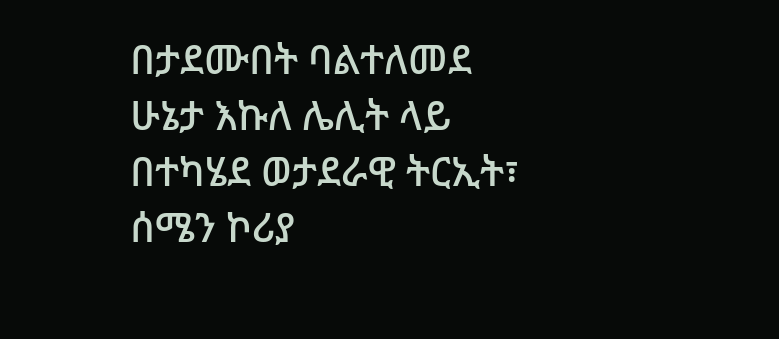በታደሙበት ባልተለመደ ሁኔታ እኩለ ሌሊት ላይ በተካሄደ ወታደራዊ ትርኢት፣ ሰሜን ኮሪያ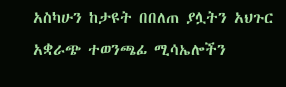አስካሁን ከታዩት በበለጠ ያሏትን አህጉር አቋራጭ ተወንጫፊ ሚሳኤሎችን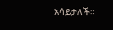አሳይታለች።